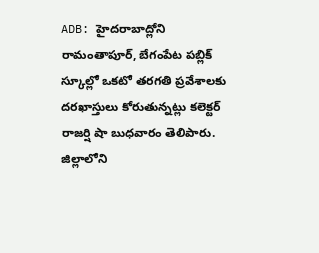ADB: హైదరాబాద్లోని రామంతాపూర్, బేగంపేట పబ్లిక్ స్కూల్లో ఒకటో తరగతి ప్రవేశాలకు దరఖాస్తులు కోరుతున్నట్లు కలెక్టర్ రాజర్షి షా బుధవారం తెలిపారు. జిల్లాలోని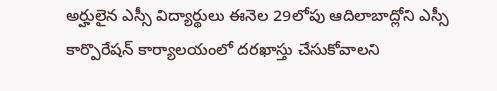అర్హులైన ఎస్సీ విద్యార్థులు ఈనెల 29లోపు ఆదిలాబాద్లోని ఎస్సీ కార్పొరేషన్ కార్యాలయంలో దరఖాస్తు చేసుకోవాలని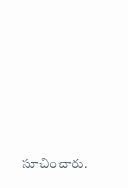సూచించారు.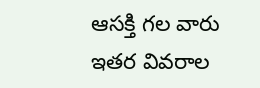ఆసక్తి గల వారు ఇతర వివరాల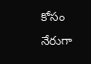కోసం నేరుగా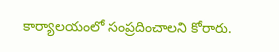కార్యాలయంలో సంప్రదించాలని కోరారు.